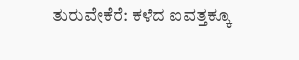ತುರುವೇಕೆರೆ: ಕಳೆದ ಐವತ್ತಕ್ಕೂ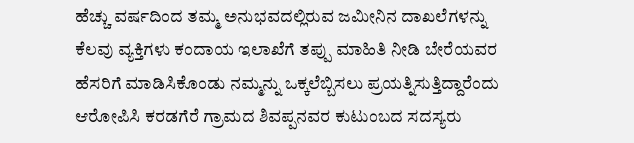ಹೆಚ್ಚು ವರ್ಷದಿಂದ ತಮ್ಮ ಅನುಭವದಲ್ಲಿರುವ ಜಮೀನಿನ ದಾಖಲೆಗಳನ್ನು ಕೆಲವು ವ್ಯಕ್ತಿಗಳು ಕಂದಾಯ ಇಲಾಖೆಗೆ ತಪ್ಪು ಮಾಹಿತಿ ನೀಡಿ ಬೇರೆಯವರ ಹೆಸರಿಗೆ ಮಾಡಿಸಿಕೊಂಡು ನಮ್ಮನ್ನು ಒಕ್ಕಲೆಬ್ಬಿಸಲು ಪ್ರಯತ್ನಿಸುತ್ತಿದ್ದಾರೆಂದು ಆರೋಪಿಸಿ ಕರಡಗೆರೆ ಗ್ರಾಮದ ಶಿವಪ್ಪನವರ ಕುಟುಂಬದ ಸದಸ್ಯರು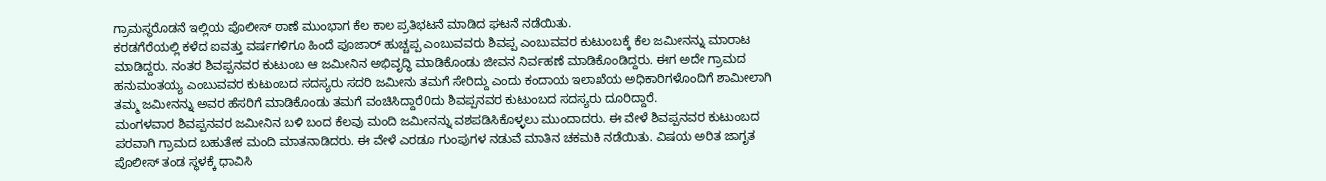ಗ್ರಾಮಸ್ಥರೊಡನೆ ಇಲ್ಲಿಯ ಪೊಲೀಸ್ ಠಾಣೆ ಮುಂಭಾಗ ಕೆಲ ಕಾಲ ಪ್ರತಿಭಟನೆ ಮಾಡಿದ ಘಟನೆ ನಡೆಯಿತು.
ಕರಡಗೆರೆಯಲ್ಲಿ ಕಳೆದ ಐವತ್ತು ವರ್ಷಗಳಿಗೂ ಹಿಂದೆ ಪೂಜಾರ್ ಹುಚ್ಚಪ್ಪ ಎಂಬುವವರು ಶಿವಪ್ಪ ಎಂಬುವವರ ಕುಟುಂಬಕ್ಕೆ ಕೆಲ ಜಮೀನನ್ನು ಮಾರಾಟ ಮಾಡಿದ್ದರು. ನಂತರ ಶಿವಪ್ಪನವರ ಕುಟುಂಬ ಆ ಜಮೀನಿನ ಅಭಿವೃದ್ಧಿ ಮಾಡಿಕೊಂಡು ಜೀವನ ನಿರ್ವಹಣೆ ಮಾಡಿಕೊಂಡಿದ್ದರು. ಈಗ ಅದೇ ಗ್ರಾಮದ ಹನುಮಂತಯ್ಯ ಎಂಬುವವರ ಕುಟುಂಬದ ಸದಸ್ಯರು ಸದರಿ ಜಮೀನು ತಮಗೆ ಸೇರಿದ್ದು ಎಂದು ಕಂದಾಯ ಇಲಾಖೆಯ ಅಧಿಕಾರಿಗಳೊಂದಿಗೆ ಶಾಮೀಲಾಗಿ ತಮ್ಮ ಜಮೀನನ್ನು ಅವರ ಹೆಸರಿಗೆ ಮಾಡಿಕೊಂಡು ತಮಗೆ ವಂಚಿಸಿದ್ದಾರೆ0ದು ಶಿವಪ್ಪನವರ ಕುಟುಂಬದ ಸದಸ್ಯರು ದೂರಿದ್ದಾರೆ.
ಮಂಗಳವಾರ ಶಿವಪ್ಪನವರ ಜಮೀನಿನ ಬಳಿ ಬಂದ ಕೆಲವು ಮಂದಿ ಜಮೀನನ್ನು ವಶಪಡಿಸಿಕೊಳ್ಳಲು ಮುಂದಾದರು. ಈ ವೇಳೆ ಶಿವಪ್ಪನವರ ಕುಟುಂಬದ ಪರವಾಗಿ ಗ್ರಾಮದ ಬಹುತೇಕ ಮಂದಿ ಮಾತನಾಡಿದರು. ಈ ವೇಳೆ ಎರಡೂ ಗುಂಪುಗಳ ನಡುವೆ ಮಾತಿನ ಚಕಮಕಿ ನಡೆಯಿತು. ವಿಷಯ ಅರಿತ ಜಾಗೃತ ಪೊಲೀಸ್ ತಂಡ ಸ್ಥಳಕ್ಕೆ ಧಾವಿಸಿ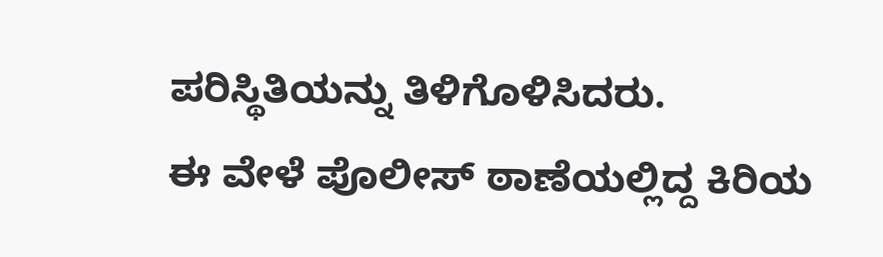ಪರಿಸ್ಥಿತಿಯನ್ನು ತಿಳಿಗೊಳಿಸಿದರು.
ಈ ವೇಳೆ ಪೊಲೀಸ್ ಠಾಣೆಯಲ್ಲಿದ್ದ ಕಿರಿಯ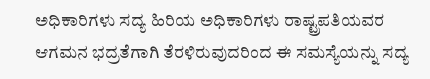ಅಧಿಕಾರಿಗಳು ಸದ್ಯ ಹಿರಿಯ ಅಧಿಕಾರಿಗಳು ರಾಷ್ಟ್ರಪತಿಯವರ ಆಗಮನ ಭದ್ರತೆಗಾಗಿ ತೆರಳಿರುವುದರಿಂದ ಈ ಸಮಸ್ಯೆಯನ್ನು ಸದ್ಯ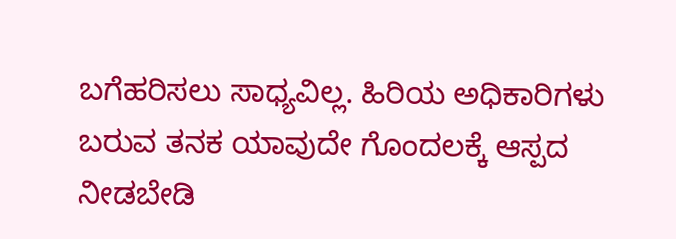ಬಗೆಹರಿಸಲು ಸಾಧ್ಯವಿಲ್ಲ. ಹಿರಿಯ ಅಧಿಕಾರಿಗಳು ಬರುವ ತನಕ ಯಾವುದೇ ಗೊಂದಲಕ್ಕೆ ಆಸ್ಪದ ನೀಡಬೇಡಿ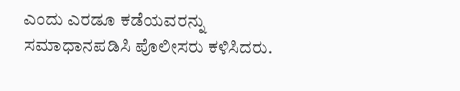ಎಂದು ಎರಡೂ ಕಡೆಯವರನ್ನು ಸಮಾಧಾನಪಡಿಸಿ ಪೊಲೀಸರು ಕಳಿಸಿದರು.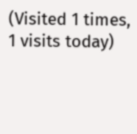(Visited 1 times, 1 visits today)